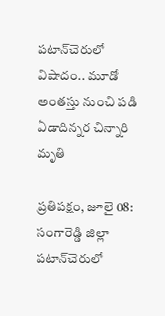పటాన్‌చెరులో విషాదం.. మూడో అంతస్తు నుంచి పడి ఏడాదిన్నర చిన్నారి మృతి

ప్రతిపక్షం, జూలై 08: సంగారెడ్డి జిల్లా పటాన్‌చెరులో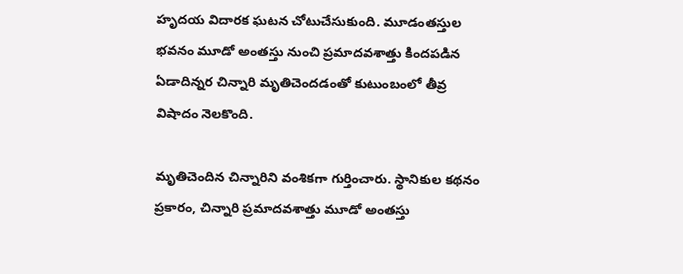హృదయ విదారక ఘటన చోటుచేసుకుంది. మూడంతస్తుల భవనం మూడో అంతస్తు నుంచి ప్రమాదవశాత్తు కిందపడిన ఏడాదిన్నర చిన్నారి మృతిచెందడంతో కుటుంబంలో తీవ్ర విషాదం నెలకొంది.

మృతిచెందిన చిన్నారిని వంశికగా గుర్తించారు. స్థానికుల కథనం ప్రకారం, చిన్నారి ప్రమాదవశాత్తు మూడో అంతస్తు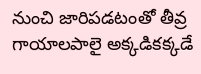నుంచి జారిపడటంతో తీవ్ర గాయాలపాలై అక్కడికక్కడే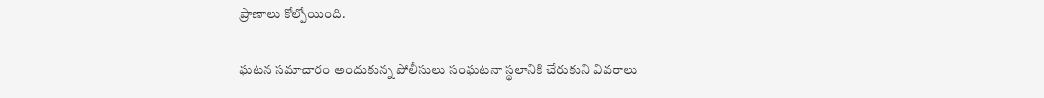ప్రాణాలు కోల్పోయింది.

ఘటన సమాచారం అందుకున్న పోలీసులు సంఘటనా స్థలానికి చేరుకుని వివరాలు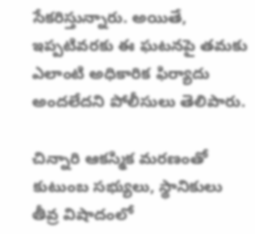సేకరిస్తున్నారు. అయితే, ఇప్పటివరకు ఈ ఘటనపై తమకు ఎలాంటి అధికారిక ఫిర్యాదు అందలేదని పోలీసులు తెలిపారు.

చిన్నారి ఆకస్మిక మరణంతో కుటుంబ సభ్యులు, స్థానికులు తీవ్ర విషాదంలో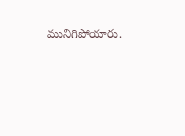మునిగిపోయారు.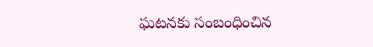ఘటనకు సంబంధించిన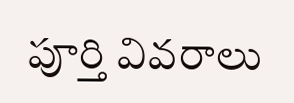పూర్తి వివరాలు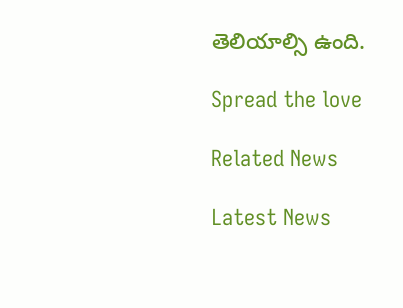తెలియాల్సి ఉంది.

Spread the love

Related News

Latest News